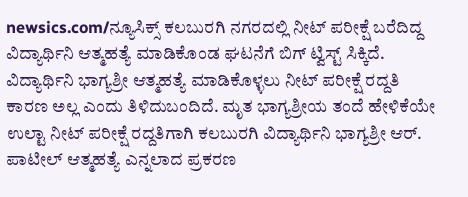newsics.com/ನ್ಯೂಸಿಕ್ಸ್ ಕಲಬುರಗಿ ನಗರದಲ್ಲಿ ನೀಟ್ ಪರೀಕ್ಷೆ ಬರೆದಿದ್ದ ವಿದ್ಯಾರ್ಥಿನಿ ಆತ್ಮಹತ್ಯೆ ಮಾಡಿಕೊಂಡ ಘಟನೆಗೆ ಬಿಗ್ ಟ್ವಿಸ್ಟ್ ಸಿಕ್ಕಿದೆ. ವಿದ್ಯಾರ್ಥಿನಿ ಭಾಗ್ಯಶ್ರೀ ಆತ್ಮಹತ್ಯೆ ಮಾಡಿಕೊಳ್ಳಲು ನೀಟ್ ಪರೀಕ್ಷೆ ರದ್ದತಿ ಕಾರಣ ಅಲ್ಲ ಎಂದು ತಿಳಿದುಬಂದಿದೆ. ಮೃತ ಭಾಗ್ಯಶ್ರೀಯ ತಂದೆ ಹೇಳಿಕೆಯೇ ಉಲ್ಟಾ ನೀಟ್ ಪರೀಕ್ಷೆ ರದ್ದತಿಗಾಗಿ ಕಲಬುರಗಿ ವಿದ್ಯಾರ್ಥಿನಿ ಭಾಗ್ಯಶ್ರೀ ಆರ್. ಪಾಟೀಲ್ ಆತ್ಮಹತ್ಯೆ ಎನ್ನಲಾದ ಪ್ರಕರಣ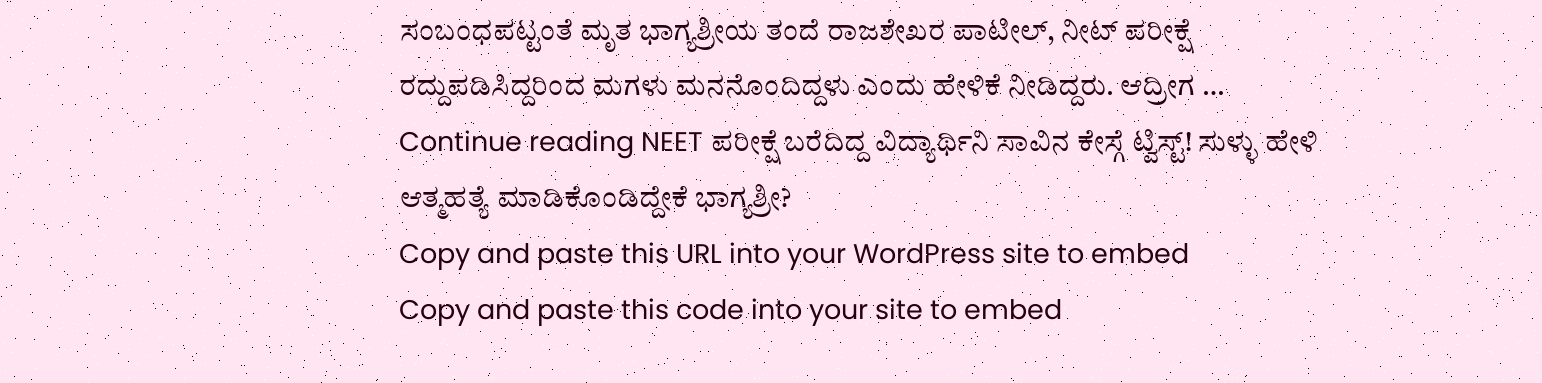ಸಂಬಂಧಪಟ್ಟಂತೆ ಮೃತ ಭಾಗ್ಯಶ್ರೀಯ ತಂದೆ ರಾಜಶೇಖರ ಪಾಟೀಲ್, ನೀಟ್ ಪರೀಕ್ಷೆ ರದ್ದುಪಡಿಸಿದ್ದರಿಂದ ಮಗಳು ಮನನೊಂದಿದ್ದಳು ಎಂದು ಹೇಳಿಕೆ ನೀಡಿದ್ದರು. ಆದ್ರೀಗ … Continue reading NEET ಪರೀಕ್ಷೆ ಬರೆದಿದ್ದ ವಿದ್ಯಾರ್ಥಿನಿ ಸಾವಿನ ಕೇಸ್ಗೆ ಟ್ವಿಸ್ಟ್! ಸುಳ್ಳು ಹೇಳಿ ಆತ್ಮಹತ್ಯೆ ಮಾಡಿಕೊಂಡಿದ್ದೇಕೆ ಭಾಗ್ಯಶ್ರೀ?
Copy and paste this URL into your WordPress site to embed
Copy and paste this code into your site to embed